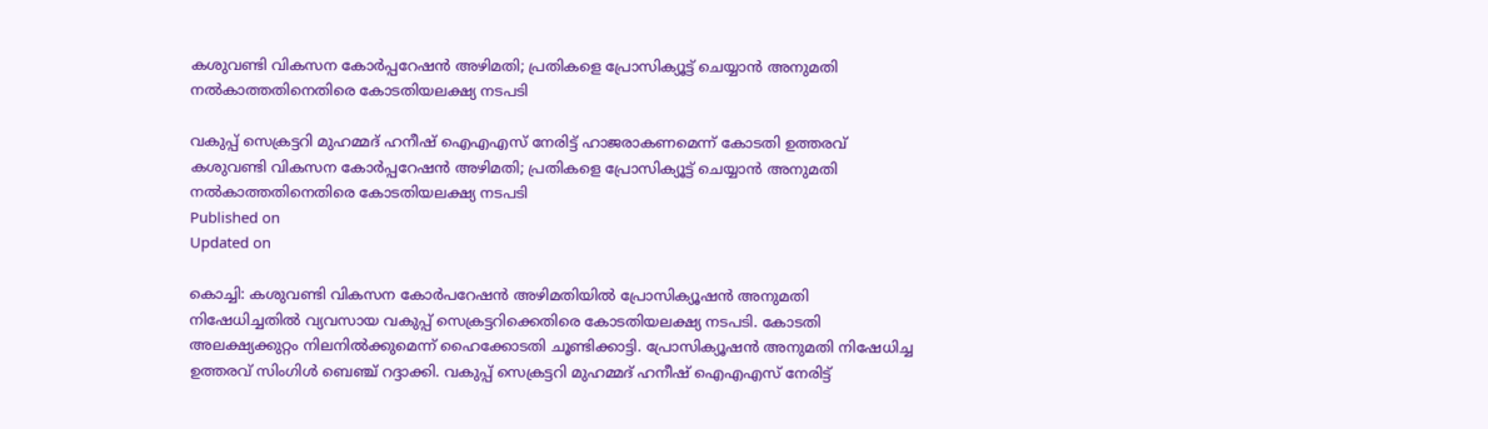കശുവണ്ടി വികസന കോര്‍പ്പറേഷന്‍ അഴിമതി; പ്രതികളെ പ്രോസിക്യൂട്ട് ചെയ്യാൻ അനുമതി നൽകാത്തതിനെതിരെ കോടതിയലക്ഷ്യ നടപടി

വകുപ്പ് സെക്രട്ടറി മുഹമ്മദ് ഹനീഷ് ഐഎഎസ് നേരിട്ട് ഹാജരാകണമെന്ന് കോടതി ഉത്തരവ്
കശുവണ്ടി വികസന കോര്‍പ്പറേഷന്‍ അഴിമതി; പ്രതികളെ പ്രോസിക്യൂട്ട് ചെയ്യാൻ അനുമതി നൽകാത്തതിനെതിരെ കോടതിയലക്ഷ്യ നടപടി
Published on
Updated on

കൊച്ചി: കശുവണ്ടി വികസന കോർപറേഷൻ അഴിമതിയിൽ പ്രോസിക്യൂഷന്‍ അനുമതി നിഷേധിച്ചതിൽ വ്യവസായ വകുപ്പ് സെക്രട്ടറിക്കെതിരെ കോടതിയലക്ഷ്യ നടപടി. കോടതി അലക്ഷ്യക്കുറ്റം നിലനിൽക്കുമെന്ന് ഹൈക്കോടതി ചൂണ്ടിക്കാട്ടി. പ്രോസിക്യൂഷൻ അനുമതി നിഷേധിച്ച ഉത്തരവ് സിംഗിൾ ബെഞ്ച് റദ്ദാക്കി. വകുപ്പ് സെക്രട്ടറി മുഹമ്മദ് ഹനീഷ് ഐഎഎസ് നേരിട്ട്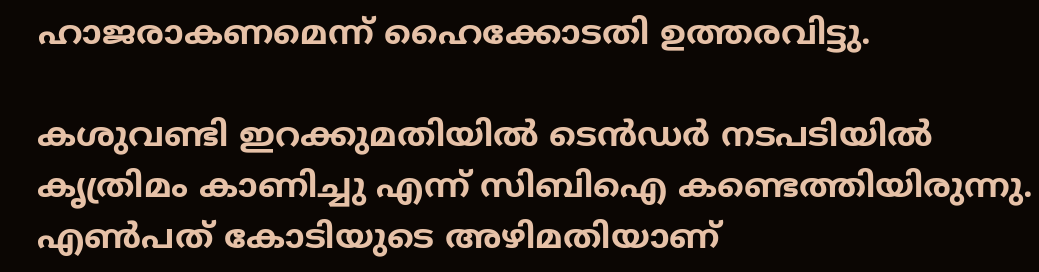ഹാജരാകണമെന്ന് ഹൈക്കോടതി ഉത്തരവിട്ടു.

കശുവണ്ടി ഇറക്കുമതിയിൽ ടെൻഡർ നടപടിയിൽ കൃത്രിമം കാണിച്ചു എന്ന് സിബിഐ കണ്ടെത്തിയിരുന്നു. എൺപത് കോടിയുടെ അഴിമതിയാണ്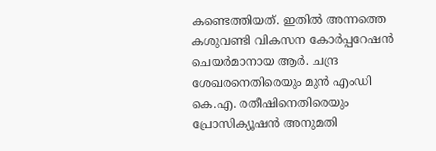കണ്ടെത്തിയത്. ഇതിൽ അന്നത്തെ കശുവണ്ടി വികസന കോർപ്പറേഷൻ ചെയർമാനായ ആർ. ചന്ദ്ര ശേഖരനെതിരെയും മുൻ എംഡി കെ.എ. രതീഷിനെതിരെയും പ്രോസിക്യൂഷൻ അനുമതി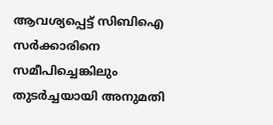ആവശ്യപ്പെട്ട് സിബിഐ സർക്കാരിനെ സമീപിച്ചെങ്കിലും തുടർച്ചയായി അനുമതി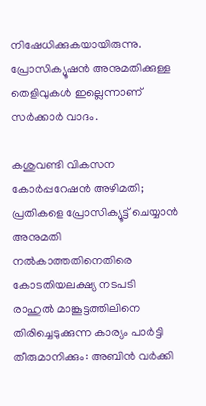നിഷേധിക്കുകയായിരുന്നു. പ്രോസിക്യൂഷൻ അനുമതിക്കുള്ള തെളിവുകൾ ഇല്ലെന്നാണ് സർക്കാർ വാദം.

കശുവണ്ടി വികസന കോര്‍പ്പറേഷന്‍ അഴിമതി; പ്രതികളെ പ്രോസിക്യൂട്ട് ചെയ്യാൻ അനുമതി നൽകാത്തതിനെതിരെ കോടതിയലക്ഷ്യ നടപടി
രാഹുൽ മാങ്കൂട്ടത്തിലിനെ തിരിച്ചെടുക്കുന്ന കാര്യം പാർട്ടി തീരുമാനിക്കും: അബിൻ വർക്കി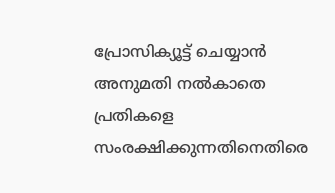പ്രോസിക്യൂട്ട് ചെയ്യാൻ അനുമതി നൽകാതെ പ്രതികളെ സംരക്ഷിക്കുന്നതിനെതിരെ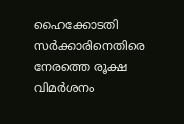ഹൈക്കോടതി സർക്കാരിനെതിരെ നേരത്തെ രൂക്ഷ വിമർശനം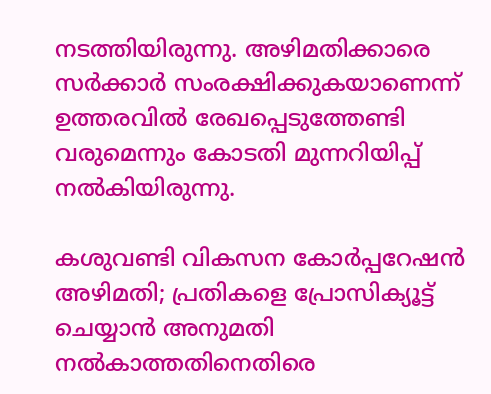നടത്തിയിരുന്നു. അഴിമതിക്കാരെ സർക്കാർ സംരക്ഷിക്കുകയാണെന്ന് ഉത്തരവിൽ രേഖപ്പെടുത്തേണ്ടി വരുമെന്നും കോടതി മുന്നറിയിപ്പ് നൽകിയിരുന്നു.

കശുവണ്ടി വികസന കോര്‍പ്പറേഷന്‍ അഴിമതി; പ്രതികളെ പ്രോസിക്യൂട്ട് ചെയ്യാൻ അനുമതി നൽകാത്തതിനെതിരെ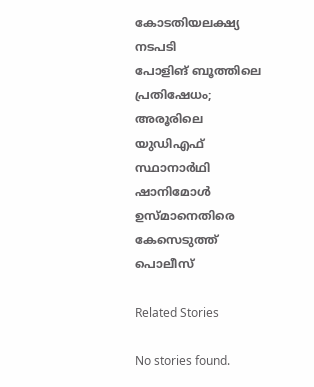കോടതിയലക്ഷ്യ നടപടി
പോളിങ് ബൂത്തിലെ പ്രതിഷേധം; അരൂരിലെ യുഡിഎഫ് സ്ഥാനാർഥി ഷാനിമോൾ ഉസ്മാനെതിരെ കേസെടുത്ത് പൊലീസ്

Related Stories

No stories found.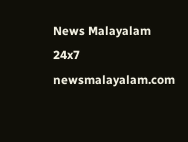News Malayalam 24x7
newsmalayalam.com